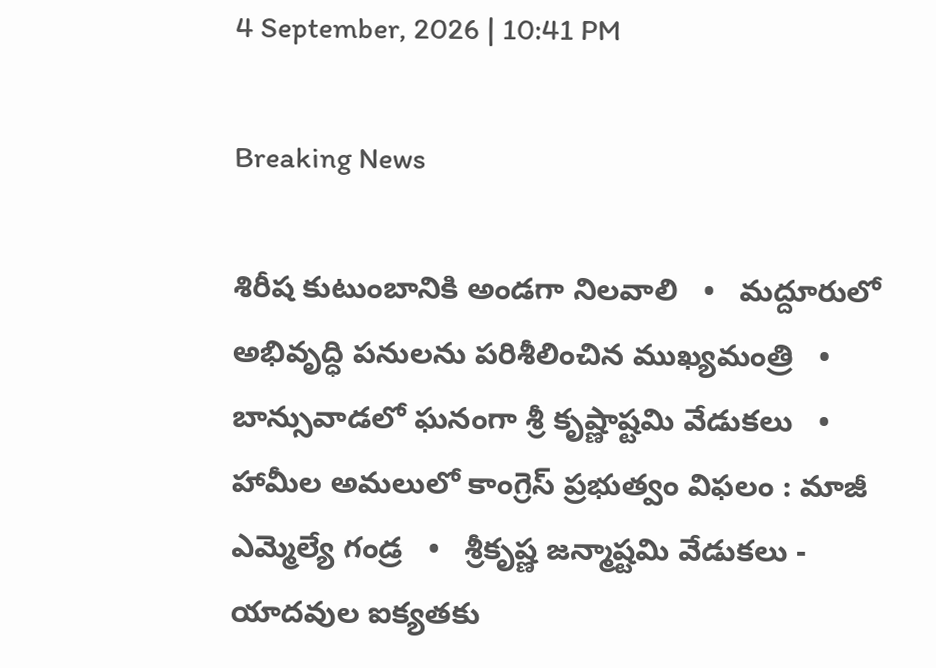4 September, 2026 | 10:41 PM

Breaking News

శిరీష కుటుంబానికి అండగా నిలవాలి   •   మద్దూరులో అభివృద్ధి పనులను పరిశీలించిన ముఖ్యమంత్రి   •   బాన్సువాడలో ఘనంగా శ్రీ కృష్ణాష్టమి వేడుకలు   •   హామీల అమలులో కాంగ్రెస్ ప్రభుత్వం విఫలం : మాజీ ఎమ్మెల్యే గండ్ర   •   శ్రీకృష్ణ జన్మాష్టమి వేడుకలు - యాదవుల ఐక్యతకు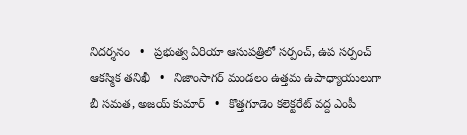నిదర్శనం   •   ప్రభుత్వ ఏరియా ఆసుపత్రిలో సర్పంచ్‌, ఉప సర్పంచ్‌ ఆకస్మిక తనిఖీ   •   నిజాంసాగర్ మండలం ఉత్తమ ఉపాధ్యాయులుగా బీ సమత, అజయ్ కుమార్   •   కొత్తగూడెం కలెక్టరేట్ వద్ద ఎంపీ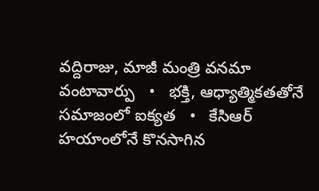వద్దిరాజు, మాజీ మంత్రి వనమా వంటావార్పు   •   భక్తి, ఆధ్యాత్మికతతోనే సమాజంలో ఐక్యత   •   కేసిఆర్ హయాంలోనే కొనసాగిన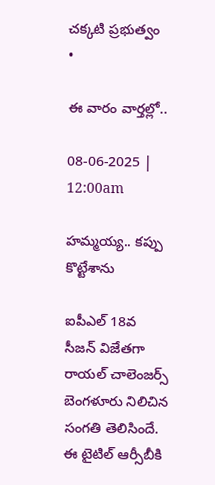చక్కటి ప్రభుత్వం   •

ఈ వారం వార్తల్లో..

08-06-2025 | 12:00am

హమ్మయ్య.. కప్పు కొట్టేశాను

ఐపీఎల్ 18వ సీజన్ విజేతగా రాయల్ చాలెంజర్స్ బెంగళూరు నిలిచిన సంగతి తెలిసిందే. ఈ టైటిల్ ఆర్సీబీకి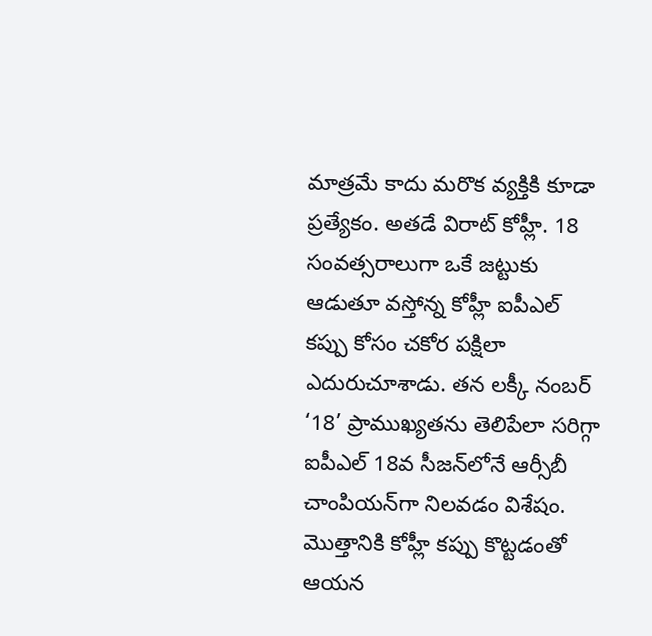మాత్రమే కాదు మరొక వ్యక్తికి కూడా ప్రత్యేకం. అతడే విరాట్ కోహ్లీ. 18 సంవత్సరాలుగా ఒకే జట్టుకు ఆడుతూ వస్తోన్న కోహ్లీ ఐపీఎల్ కప్పు కోసం చకోర పక్షిలా ఎదురుచూశాడు. తన లక్కీ నంబర్ ‘18’ ప్రాముఖ్యతను తెలిపేలా సరిగ్గా ఐపీఎల్ 18వ సీజన్‌లోనే ఆర్సీబీ చాంపియన్‌గా నిలవడం విశేషం. మొత్తానికి కోహ్లీ కప్పు కొట్టడంతో ఆయన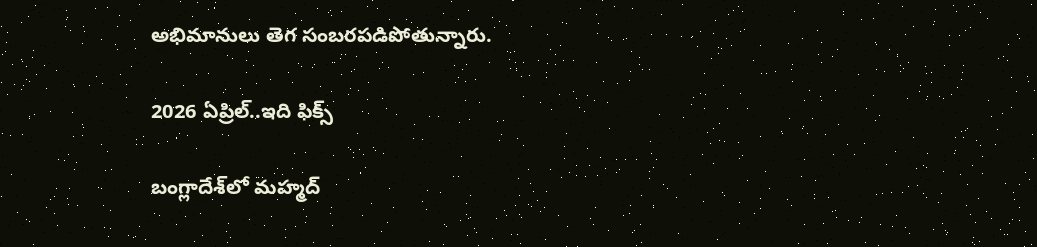అభిమానులు తెగ సంబరపడిపోతున్నారు.

2026 ఏప్రిల్..ఇది ఫిక్స్

బంగ్లాదేశ్‌లో మహ్మద్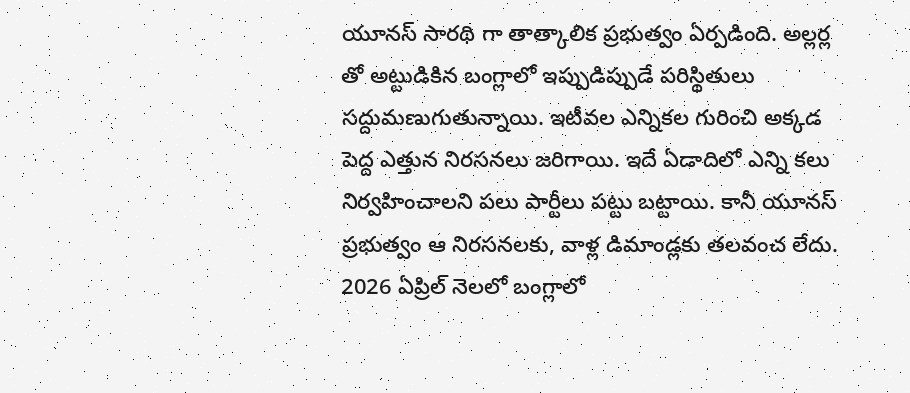యూనస్ సారథి గా తాత్కాలిక ప్రభుత్వం ఏర్పడింది. అల్లర్ల తో అట్టుడికిన బంగ్లాలో ఇప్పుడిప్పుడే పరిస్థితులు సద్దుమణుగుతున్నాయి. ఇటీవల ఎన్నికల గురించి అక్కడ పెద్ద ఎత్తున నిరసనలు జరిగాయి. ఇదే ఏడాదిలో ఎన్ని కలు నిర్వహించాలని పలు పార్టీలు పట్టు బట్టాయి. కానీ యూనస్ ప్రభుత్వం ఆ నిరసనలకు, వాళ్ల డిమాండ్లకు తలవంచ లేదు. 2026 ఏప్రిల్ నెలలో బంగ్లాలో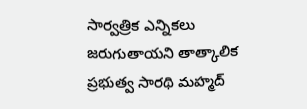సార్వత్రిక ఎన్నికలు జరుగుతాయని తాత్కాలిక ప్రభుత్వ సారథి మహ్మద్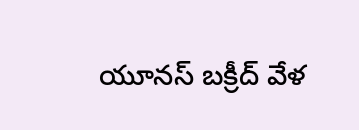యూనస్ బక్రీద్ వేళ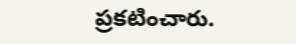ప్రకటించారు.